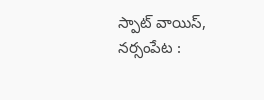స్పాట్ వాయిస్, నర్సంపేట :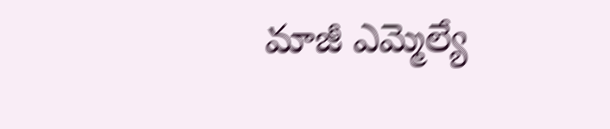మాజీ ఎమ్మెల్యే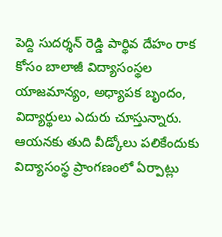పెద్ది సుదర్శన్ రెడ్డి పార్థివ దేహం రాక కోసం బాలాజీ విద్యాసంస్థల యాజమాన్యం, అధ్యాపక బృందం, విద్యార్థులు ఎదురు చూస్తున్నారు. ఆయనకు తుది వీడ్కోలు పలికేందుకు విద్యాసంస్థ ప్రాంగణంలో ఏర్పాట్లు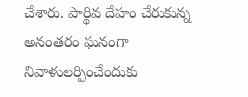చేశారు. పార్థివ దేహం చేరుకున్న అనంతరం ఘనంగా నివాళులర్పించేందుకు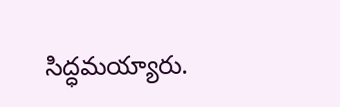సిద్ధమయ్యారు.